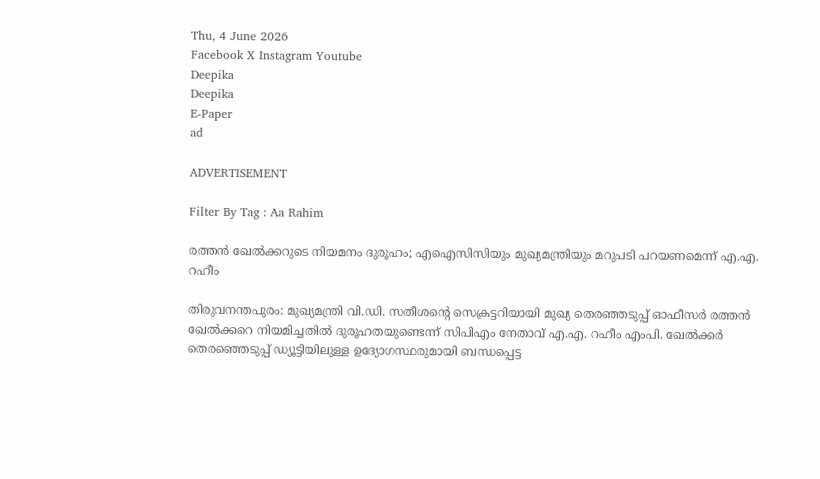Thu, 4 June 2026
Facebook X Instagram Youtube
Deepika
Deepika
E-Paper
ad

ADVERTISEMENT

Filter By Tag : Aa Rahim

രത്തൻ ഖേൽക്കറുടെ നിയമനം ദുരൂഹം; എഐസിസിയും മുഖ്യമന്ത്രിയും മറുപടി പറയണമെന്ന് എ.എ. റഹീം

തിരുവനന്തപുരം: മുഖ്യമന്ത്രി വി.ഡി. സതീശന്‍റെ സെക്രട്ടറിയായി മുഖ്യ തെരഞ്ഞടുപ്പ് ഓഫീസർ രത്തൻ ഖേൽക്കറെ നിയമിച്ചതിൽ ദുരൂഹതയുണ്ടെന്ന് സിപിഎം നേതാവ് എ.എ. റഹീം എംപി. ഖേൽക്കർ തെരഞ്ഞെടുപ്പ് ഡ്യൂട്ടിയിലുള്ള ഉദ്യോഗസ്ഥരുമായി ബന്ധപ്പെട്ട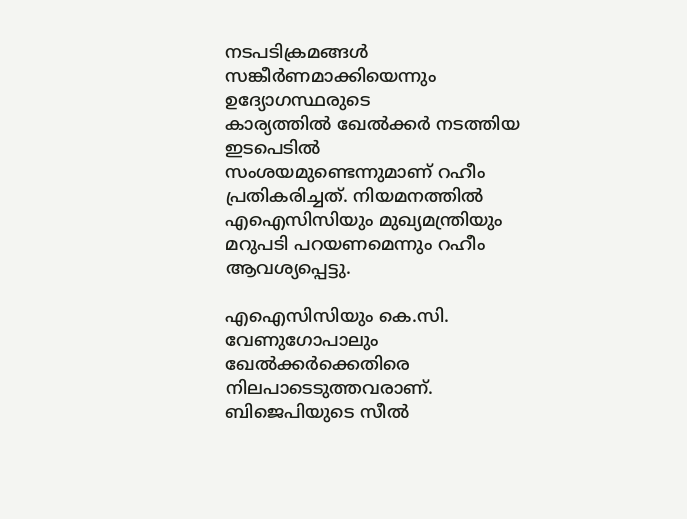നടപടിക്രമങ്ങൾ സങ്കീർണമാക്കിയെന്നും ഉദ്യോഗസ്ഥരുടെ കാര്യത്തിൽ ‌ഖേൽക്കർ നടത്തിയ ഇടപെടിൽ സംശയമുണ്ടെന്നുമാണ് റഹീം പ്രതികരിച്ചത്. നിയമനത്തിൽ എഐസിസിയും മുഖ്യമന്ത്രിയും മറുപടി പറയണമെന്നും റഹീം ആവശ്യപ്പെട്ടു.

എഐസിസിയും കെ.സി. വേണുഗോപാലും ഖേൽക്കർക്കെതിരെ നിലപാടെടുത്തവരാണ്. ബിജെപിയുടെ സീൽ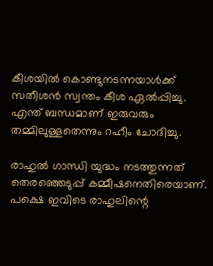കീശയിൽ കൊണ്ടുനടന്നയാൾക്ക് സതീശൻ സ്വന്തം കീശ ഏൽപ്പിച്ചു. എന്ത് ബന്ധമാണ് ഇരുവരും തമ്മിലുള്ളതെന്നും റഹീം ചോദിച്ചു.

രാഹുൽ ഗാന്ധി യുദ്ധം നടത്തുന്നത് തെരഞ്ഞെടുപ്പ് കമ്മീഷനെതിരെയാണ്. പക്ഷെ ഇവിടെ രാഹുലിന്റെ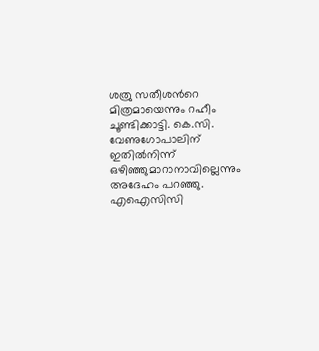ശത്രു സതീശന്‍റെ മിത്രമായെന്നും റഹീം ചൂണ്ടിക്കാട്ടി. കെ.സി. വേണുഗോപാലിന് ഇതിൽനിന്ന് ഒഴിഞ്ഞുമാറാനാവില്ലെന്നും അദേഹം പറഞ്ഞു. എഐസിസി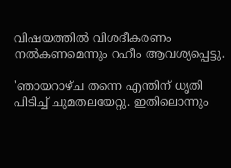വിഷയത്തിൽ വിശദീകരണം നൽകണമെന്നും റഹീം ആവശ്യപ്പെട്ടു.

'ഞായറാഴ്ച തന്നെ എന്തിന് ധൃതി പിടിച്ച് ചുമതലയേറ്റു. ഇതിലൊന്നും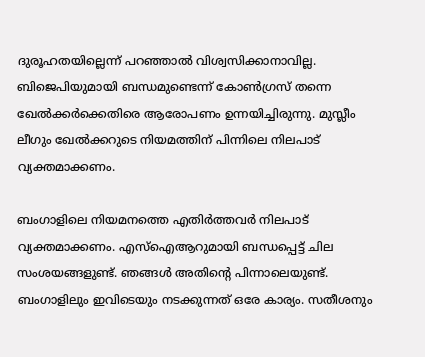ദുരൂഹതയില്ലെന്ന് പറഞ്ഞാൽ വിശ്വസിക്കാനാവില്ല. ബിജെപിയുമായി ബന്ധമുണ്ടെന്ന് കോൺഗ്രസ് തന്നെ ഖേൽക്കർക്കെതിരെ ആരോപണം ഉന്നയിച്ചിരുന്നു. മുസ്ലീം ലീഗും ഖേൽക്കറുടെ നിയമത്തിന് പിന്നിലെ നിലപാട് വ്യക്തമാക്കണം.

ബംഗാളിലെ നിയമനത്തെ എതിർത്തവർ നിലപാട് വ്യക്തമാക്കണം. എസ്ഐആറുമായി ബന്ധപ്പെട്ട് ചില സംശയങ്ങളുണ്ട്. ഞങ്ങൾ അതിന്‍റെ പിന്നാലെയുണ്ട്. ബംഗാളിലും ഇവിടെയും നടക്കുന്നത് ഒരേ കാര്യം. സതീശനും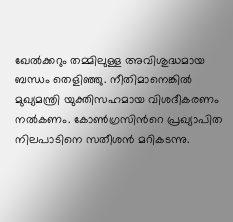ഖേൽക്കറും തമ്മിലുള്ള അവിശുദ്ധമായ ബന്ധം തെളിഞ്ഞു. നീതിമാനെങ്കിൽ മുഖ്യമന്ത്രി യുക്തിസഹമായ വിശദീകരണം നൽകണം. കോൺഗ്രസിന്‍റെ പ്രഖ്യാപിത നിലപാടിനെ സതീശൻ മറികടന്നു.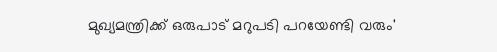മുഖ്യമന്ത്രിക്ക് ഒരുപാട് മറുപടി പറയേണ്ടി വരും'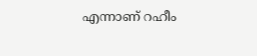എന്നാണ് റഹീം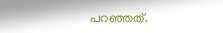പറഞ്ഞത്.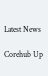Latest News

Corehub Up